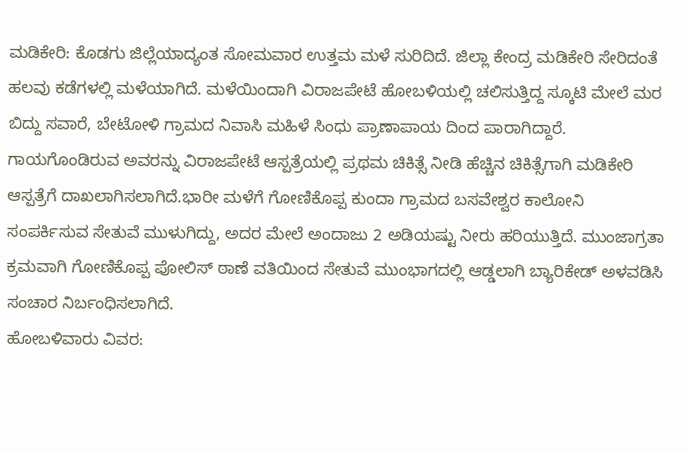ಮಡಿಕೇರಿ: ಕೊಡಗು ಜಿಲ್ಲೆಯಾದ್ಯಂತ ಸೋಮವಾರ ಉತ್ತಮ ಮಳೆ ಸುರಿದಿದೆ. ಜಿಲ್ಲಾ ಕೇಂದ್ರ ಮಡಿಕೇರಿ ಸೇರಿದಂತೆ ಹಲವು ಕಡೆಗಳಲ್ಲಿ ಮಳೆಯಾಗಿದೆ. ಮಳೆಯಿಂದಾಗಿ ವಿರಾಜಪೇಟೆ ಹೋಬಳಿಯಲ್ಲಿ ಚಲಿಸುತ್ತಿದ್ದ ಸ್ಕೂಟಿ ಮೇಲೆ ಮರ ಬಿದ್ದು ಸವಾರೆ, ಬೇಟೋಳಿ ಗ್ರಾಮದ ನಿವಾಸಿ ಮಹಿಳೆ ಸಿಂಧು ಪ್ರಾಣಾಪಾಯ ದಿಂದ ಪಾರಾಗಿದ್ದಾರೆ. ಗಾಯಗೊಂಡಿರುವ ಅವರನ್ನು ವಿರಾಜಪೇಟೆ ಆಸ್ಪತ್ರೆಯಲ್ಲಿ ಪ್ರಥಮ ಚಿಕಿತ್ಸೆ ನೀಡಿ ಹೆಚ್ಚಿನ ಚಿಕಿತ್ಸೆಗಾಗಿ ಮಡಿಕೇರಿ ಆಸ್ಪತ್ರೆಗೆ ದಾಖಲಾಗಿಸಲಾಗಿದೆ.ಭಾರೀ ಮಳೆಗೆ ಗೋಣಿಕೊಪ್ಪ ಕುಂದಾ ಗ್ರಾಮದ ಬಸವೇಶ್ವರ ಕಾಲೋನಿ ಸಂಪರ್ಕಿಸುವ ಸೇತುವೆ ಮುಳುಗಿದ್ದು, ಅದರ ಮೇಲೆ ಅಂದಾಜು 2 ಅಡಿಯಷ್ಟು ನೀರು ಹರಿಯುತ್ತಿದೆ. ಮುಂಜಾಗ್ರತಾ ಕ್ರಮವಾಗಿ ಗೋಣಿಕೊಪ್ಪ ಪೋಲಿಸ್ ಠಾಣೆ ವತಿಯಿಂದ ಸೇತುವೆ ಮುಂಭಾಗದಲ್ಲಿ ಆಡ್ಡಲಾಗಿ ಬ್ಯಾರಿಕೇಡ್ ಅಳವಡಿಸಿ ಸಂಚಾರ ನಿರ್ಬಂಧಿಸಲಾಗಿದೆ.
ಹೋಬಳಿವಾರು ವಿವರ: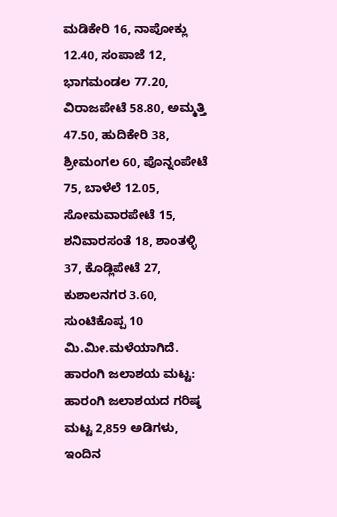ಮಡಿಕೇರಿ 16, ನಾಪೋಕ್ಲು 12.40, ಸಂಪಾಜೆ 12, ಭಾಗಮಂಡಲ 77.20, ವಿರಾಜಪೇಟೆ 58.80, ಅಮ್ಮತ್ತಿ 47.50, ಹುದಿಕೇರಿ 38, ಶ್ರೀಮಂಗಲ 60, ಪೊನ್ನಂಪೇಟೆ 75, ಬಾಳೆಲೆ 12.05, ಸೋಮವಾರಪೇಟೆ 15, ಶನಿವಾರಸಂತೆ 18, ಶಾಂತಳ್ಳಿ 37, ಕೊಡ್ಲಿಪೇಟೆ 27, ಕುಶಾಲನಗರ 3.60, ಸುಂಟಿಕೊಪ್ಪ 10 ಮಿ.ಮೀ.ಮಳೆಯಾಗಿದೆ.
ಹಾರಂಗಿ ಜಲಾಶಯ ಮಟ್ಟ: ಹಾರಂಗಿ ಜಲಾಶಯದ ಗರಿಷ್ಠ ಮಟ್ಟ 2,859 ಅಡಿಗಳು, ಇಂದಿನ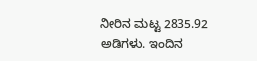ನೀರಿನ ಮಟ್ಟ 2835.92 ಅಡಿಗಳು. ಇಂದಿನ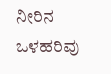ನೀರಿನ ಒಳಹರಿವು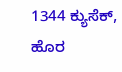1344 ಕ್ಯುಸೆಕ್, ಹೊರ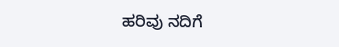ಹರಿವು ನದಿಗೆ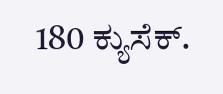180 ಕ್ಯುಸೆಕ್.